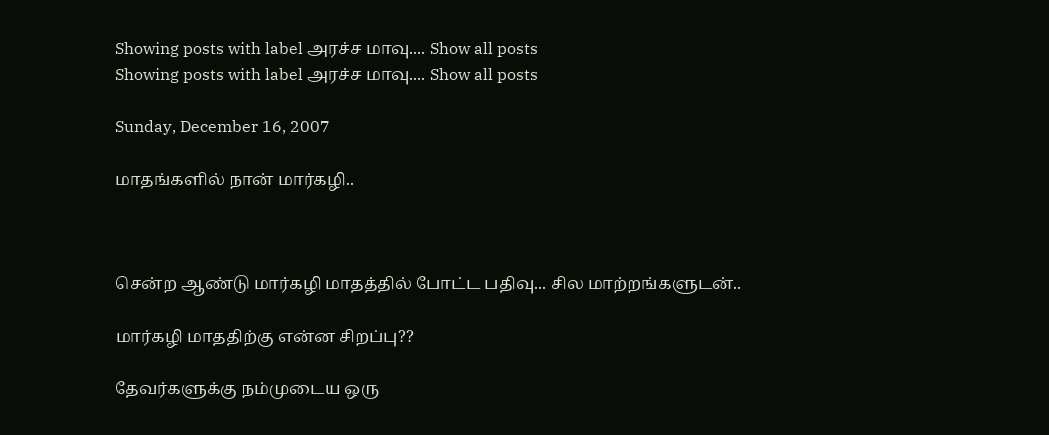Showing posts with label அரச்ச மாவு.... Show all posts
Showing posts with label அரச்ச மாவு.... Show all posts

Sunday, December 16, 2007

மாதங்களில் நான் மார்கழி..



சென்ற ஆண்டு மார்கழி மாதத்தில் போட்ட பதிவு... சில மாற்றங்களுடன்..

மார்கழி மாததிற்கு என்ன சிறப்பு??

தேவர்களுக்கு நம்முடைய ஒரு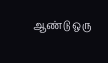ஆண்டு ஒரு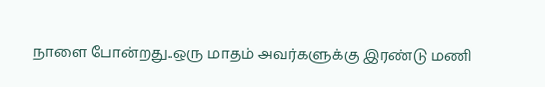நாளை போன்றது..ஒரு மாதம் அவர்களுக்கு இரண்டு மணி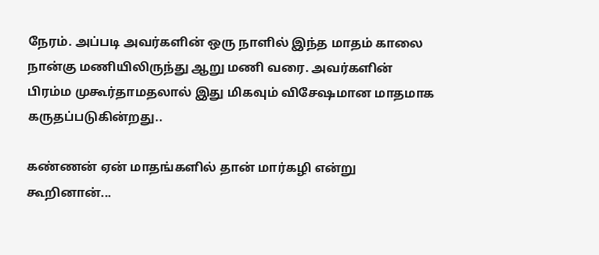நேரம். அப்படி அவர்களின் ஒரு நாளில் இந்த மாதம் காலை நான்கு மணியிலிருந்து ஆறு மணி வரை. அவர்களின் பிரம்ம முகூர்தாமதலால் இது மிகவும் விசேஷமான மாதமாக கருதப்படுகின்றது..

கண்ணன் ஏன் மாதங்களில் தான் மார்கழி என்று கூறினான்...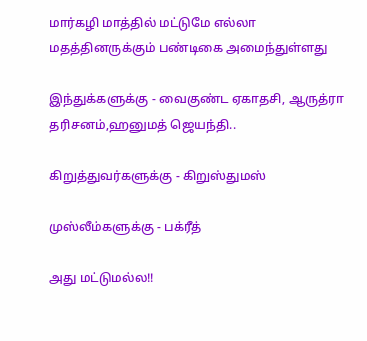மார்கழி மாத்தில் மட்டுமே எல்லா மதத்தினருக்கும் பண்டிகை அமைந்துள்ளது

இந்துக்களுக்கு - வைகுண்ட ஏகாதசி, ஆருத்ரா தரிசனம்,ஹனுமத் ஜெயந்தி..

கிறுத்துவர்களுக்கு - கிறுஸ்துமஸ்

முஸ்லீம்களுக்கு - பக்ரீத்

அது மட்டுமல்ல!!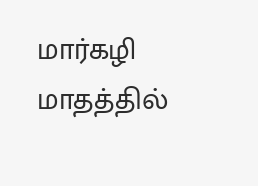மார்கழி மாதத்தில்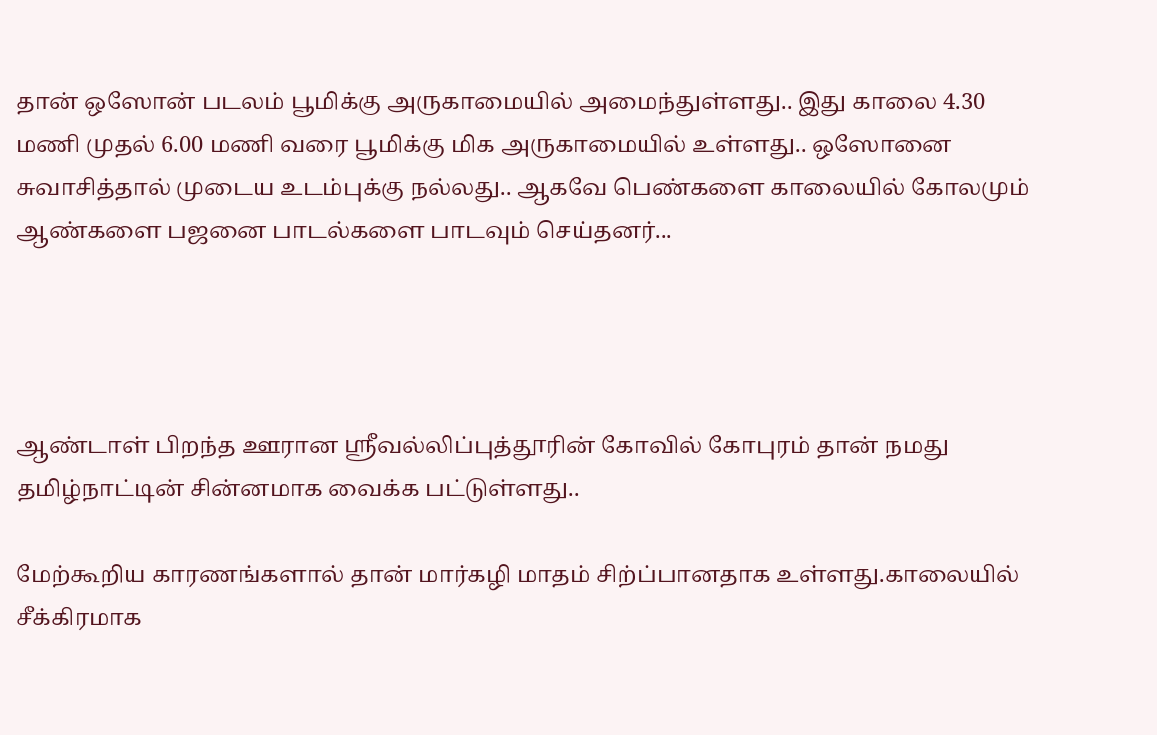தான் ஒஸோன் படலம் பூமிக்கு அருகாமையில் அமைந்துள்ளது.. இது காலை 4.30 மணி முதல் 6.00 மணி வரை பூமிக்கு மிக அருகாமையில் உள்ளது.. ஒஸோனை சுவாசித்தால் முடைய உடம்புக்கு நல்லது.. ஆகவே பெண்களை காலையில் கோலமும் ஆண்களை பஜனை பாடல்களை பாடவும் செய்தனர்...




ஆண்டாள் பிறந்த ஊரான ஸ்ரீவல்லிப்புத்தூரின் கோவில் கோபுரம் தான் நமது தமிழ்நாட்டின் சின்னமாக வைக்க பட்டுள்ளது..

மேற்கூறிய காரணங்களால் தான் மார்கழி மாதம் சிற்ப்பானதாக உள்ளது.காலையில் சீக்கிரமாக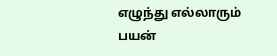எழுந்து எல்லாரும் பயன்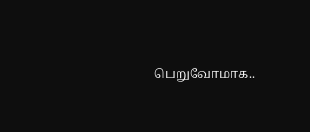பெறுவோமாக..